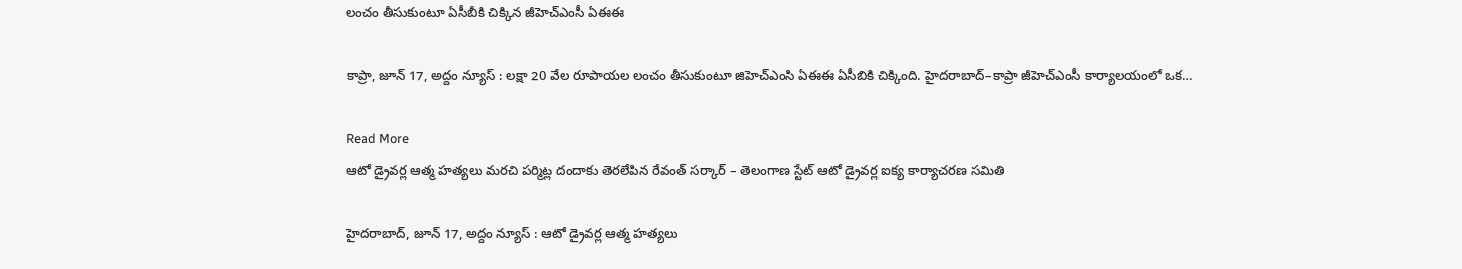లంచం తీసుకుంటూ ఏసీబీకి చిక్కిన జీహెచ్ఎంసీ ఏఈఈ

కాప్రా, జూన్ 17, అద్దం న్యూస్ : ల‌క్షా 20 వేల రూపాయ‌ల లంచం తీసుకుంటూ జిహెచ్ఎంసి ఏఈఈ ఏసీబికి చిక్కింది. హైదరాబాద్–కాప్రా జీహెచ్ఎంసీ కార్యాలయంలో ఒక…

Read More
ఆటో డ్రైవర్ల ఆత్మ హత్యలు మరచి పర్మిట్ల దందాకు తెరలేపిన రేవంత్ సర్కార్ – తెలంగాణ స్టేట్ ఆటో డ్రైవర్ల ఐక్య కార్యాచరణ సమితి

హైదరాబాద్, జూన్ 17, అద్దం న్యూస్ : ఆటో డ్రైవర్ల ఆత్మ హత్యలు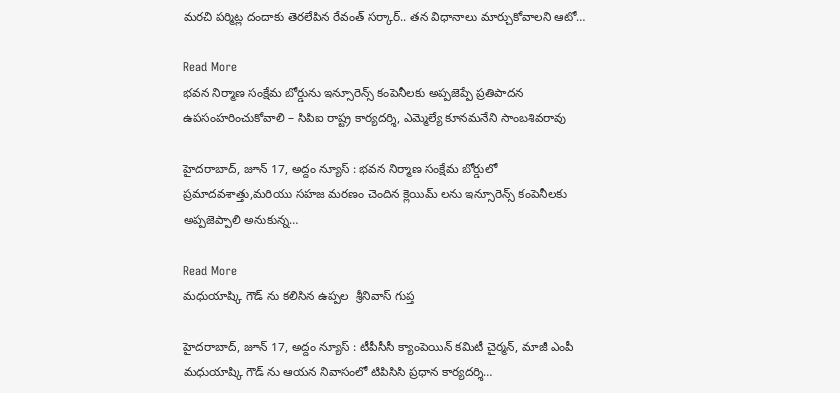మరచి పర్మిట్ల దందాకు తెరలేపిన రేవంత్ సర్కార్.. తన విధానాలు మార్చుకోవాలని ఆటో…

Read More
భవన నిర్మాణ సంక్షేమ బోర్డును ఇన్సూరెన్స్ కంపెనీలకు అప్పజెప్పే ప్రతిపాదన ఉపసంహరించుకోవాలి – సిపిఐ రాష్ట్ర కార్యదర్శి, ఎమ్మెల్యే కూనమనేని సాంబశివరావు

హైదరాబాద్, జూన్ 17, అద్దం న్యూస్ : భవన నిర్మాణ సంక్షేమ బోర్డులో ప్రమాదవశాత్తు,మరియు సహజ మరణం చెందిన క్లెయిమ్ లను ఇన్సూరెన్స్ కంపెనీలకు అప్పజెప్పాలి అనుకున్న…

Read More
మధుయాష్కి గౌడ్ ను కలిసిన ఉప్పల  శ్రీనివాస్ గుప్త

హైదరాబాద్, జూన్ 17, అద్దం న్యూస్ : టీపీసీసీ క్యాంపెయిన్ కమిటీ చైర్మన్, మాజీ ఎంపీ మధుయాష్కి గౌడ్ ను ఆయ‌న నివాసంలో టిపిసిసి ప్ర‌ధాన కార్య‌ద‌ర్శి…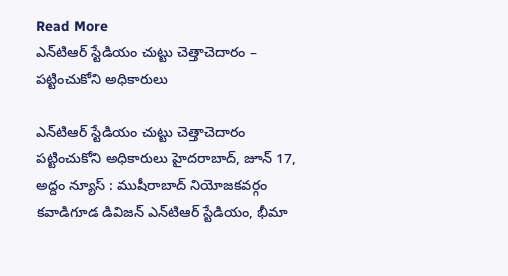Read More
ఎన్‌టిఆర్ స్టేడియం చుట్టు చెత్తాచెదారం – ప‌ట్టించుకోని అధికారులు

ఎన్‌టిఆర్ స్టేడియం చుట్టు చెత్తాచెదారం ప‌ట్టించుకోని అధికారులు హైదరాబాద్, జూన్ 17, అద్దం న్యూస్ : ముషీరాబాద్ నియోజ‌క‌వ‌ర్గం క‌వాడిగూడ డివిజ‌న్ ఎన్‌టిఆర్ స్టేడియం, భీమా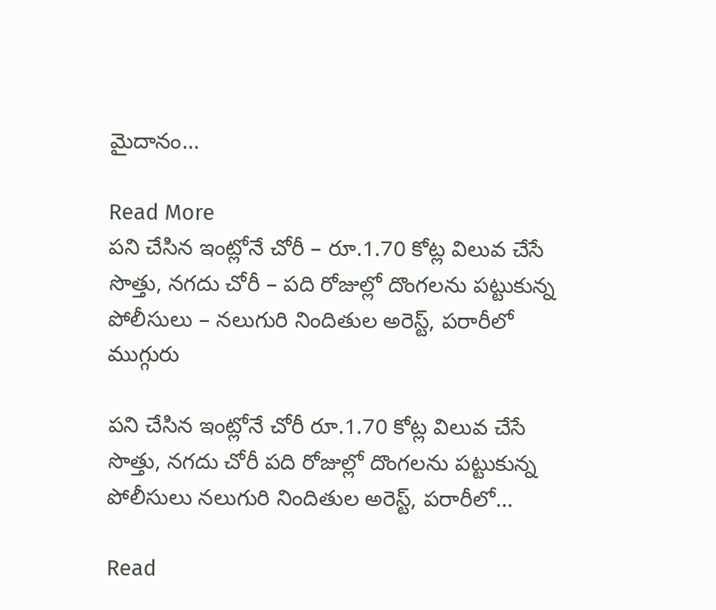మైదానం…

Read More
ప‌ని చేసిన ఇంట్లోనే చోరీ – రూ.1.70 కోట్ల విలువ చేసే సొత్తు, నగదు చోరీ – పది రోజుల్లో దొంగలను పట్టుకున్న పోలీసులు – న‌లుగురి నిందితుల అరెస్ట్, ప‌రారీలో ముగ్గురు

ప‌ని చేసిన ఇంట్లోనే చోరీ రూ.1.70 కోట్ల విలువ చేసే సొత్తు, నగదు చోరీ పది రోజుల్లో దొంగలను పట్టుకున్న పోలీసులు న‌లుగురి నిందితుల అరెస్ట్, ప‌రారీలో…

Read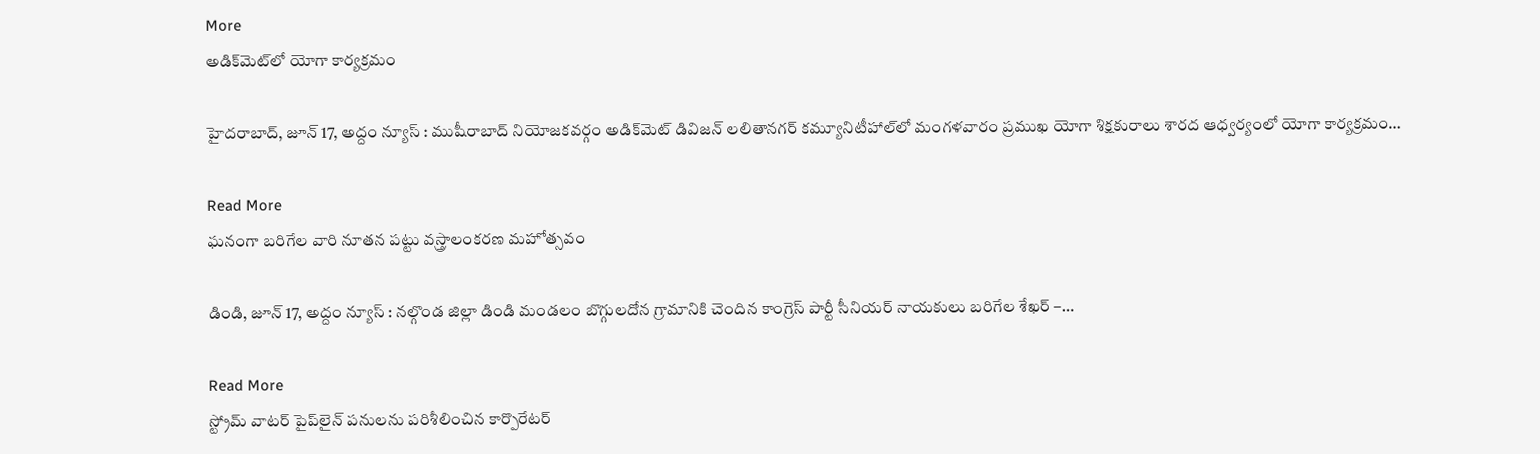More
అడిక్‌మెట్‌లో యోగా కార్య‌క్ర‌మం

హైదరాబాద్, జూన్ 17, అద్దం న్యూస్ : ముషీరాబాద్ నియోజ‌క‌వ‌ర్గం అడిక్‌మెట్ డివిజ‌న్ ల‌లితాన‌గ‌ర్ క‌మ్యూనిటీహాల్‌లో మంగ‌ళ‌వారం ప్ర‌ముఖ యోగా శిక్ష‌కురాలు శార‌ద ఆధ్వ‌ర్యంలో యోగా కార్య‌క్ర‌మం…

Read More
ఘనంగా బరిగేల వారి నూతన పట్టు వస్త్రాలంకరణ మహోత్సవం

డిండి, జూన్ 17, అద్దం న్యూస్ : నల్గొండ జిల్లా డిండి మండలం బొగ్గులదోన గ్రామానికి చెందిన కాంగ్రెస్ పార్టీ సీనియర్ నాయకులు బరిగేల శేఖర్ –…

Read More
స్ట్రోమ్ వాటర్ పైప్‌లైన్‌ పనులను పరిశీలించిన కార్పొరేటర్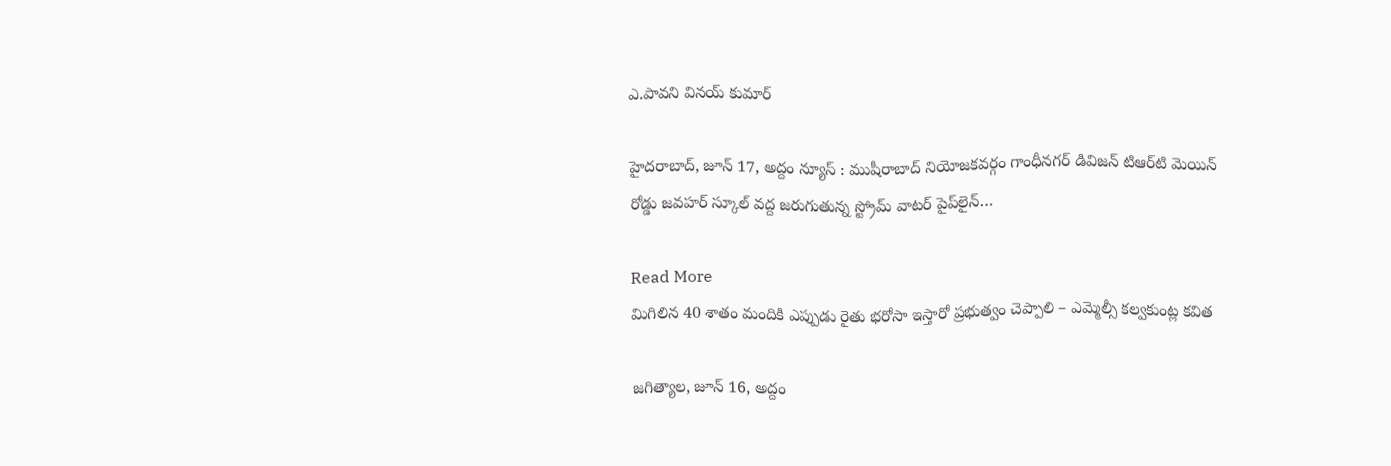ఎ.పావని వినయ్ కుమార్

హైదరాబాద్, జూన్ 17, అద్దం న్యూస్ : ముషీరాబాద్ నియోజ‌క‌వ‌ర్గం గాంధీన‌గ‌ర్ డివిజ‌న్ టిఆర్‌టి మెయిన్ రోడ్డు జ‌వ‌హ‌ర్ స్కూల్ వ‌ద్ద జ‌రుగుతున్న స్ట్రోమ్ వాటర్ పైప్‌లైన్‌…

Read More
మిగిలిన 40 శాతం మందికి ఎప్పుడు రైతు భరోసా ఇస్తారో ప్రభుత్వం చెప్పాలి – ఎమ్మెల్సీ కల్వకుంట్ల కవిత

జ‌గిత్యాల‌, జూన్ 16, అద్దం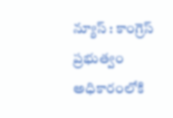న్యూస్ : కాంగ్రెస్ ప్రభుత్వం అధికారంలోకి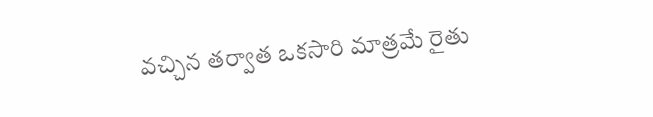వచ్చిన తర్వాత ఒకసారి మాత్రమే రైతు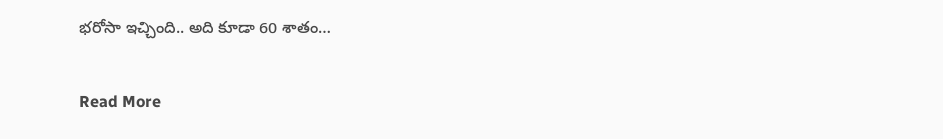భరోసా ఇచ్చింది.. అది కూడా 60 శాతం…

Read More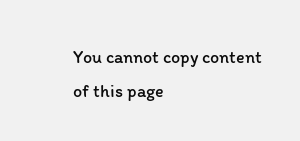You cannot copy content of this page